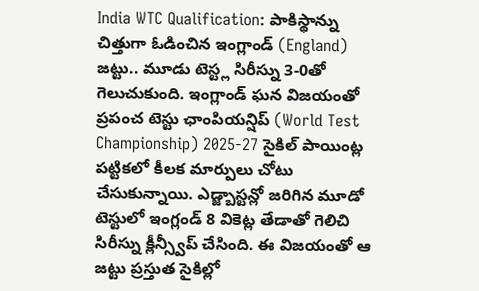India WTC Qualification: పాకిస్థాన్ను చిత్తుగా ఓడించిన ఇంగ్లాండ్ (England) జట్టు.. మూడు టెస్ట్ల సిరీస్ను 3-0తో గెలుచుకుంది. ఇంగ్లాండ్ ఘన విజయంతో ప్రపంచ టెస్టు ఛాంపియన్షిప్ (World Test Championship) 2025-27 సైకిల్ పాయింట్ల పట్టికలో కీలక మార్పులు చోటు చేసుకున్నాయి. ఎడ్జ్బాస్టన్లో జరిగిన మూడో టెస్టులో ఇంగ్లండ్ 8 వికెట్ల తేడాతో గెలిచి సిరీస్ను క్లీన్స్వీప్ చేసింది. ఈ విజయంతో ఆ జట్టు ప్రస్తుత సైకిల్లో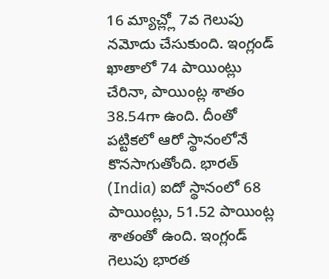16 మ్యాచ్ల్లో 7వ గెలుపు నమోదు చేసుకుంది. ఇంగ్లండ్ ఖాతాలో 74 పాయింట్లు చేరినా, పాయింట్ల శాతం 38.54గా ఉంది. దీంతో పట్టికలో ఆరో స్థానంలోనే కొనసాగుతోంది. భారత్ (India) ఐదో స్థానంలో 68 పాయింట్లు, 51.52 పాయింట్ల శాతంతో ఉంది. ఇంగ్లండ్ గెలుపు భారత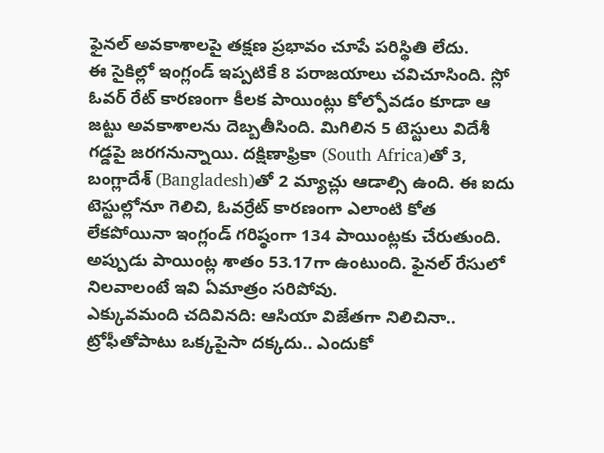ఫైనల్ అవకాశాలపై తక్షణ ప్రభావం చూపే పరిస్థితి లేదు.
ఈ సైకిల్లో ఇంగ్లండ్ ఇప్పటికే 8 పరాజయాలు చవిచూసింది. స్లో ఓవర్ రేట్ కారణంగా కీలక పాయింట్లు కోల్పోవడం కూడా ఆ జట్టు అవకాశాలను దెబ్బతీసింది. మిగిలిన 5 టెస్టులు విదేశీ గడ్డపై జరగనున్నాయి. దక్షిణాఫ్రికా (South Africa)తో 3, బంగ్లాదేశ్ (Bangladesh)తో 2 మ్యాచ్లు ఆడాల్సి ఉంది. ఈ ఐదు టెస్టుల్లోనూ గెలిచి, ఓవర్రేట్ కారణంగా ఎలాంటి కోత లేకపోయినా ఇంగ్లండ్ గరిష్ఠంగా 134 పాయింట్లకు చేరుతుంది. అప్పుడు పాయింట్ల శాతం 53.17గా ఉంటుంది. ఫైనల్ రేసులో నిలవాలంటే ఇవి ఏమాత్రం సరిపోవు.
ఎక్కువమంది చదివినది: ఆసియా విజేతగా నిలిచినా.. ట్రోఫీతోపాటు ఒక్కపైసా దక్కదు.. ఎందుకో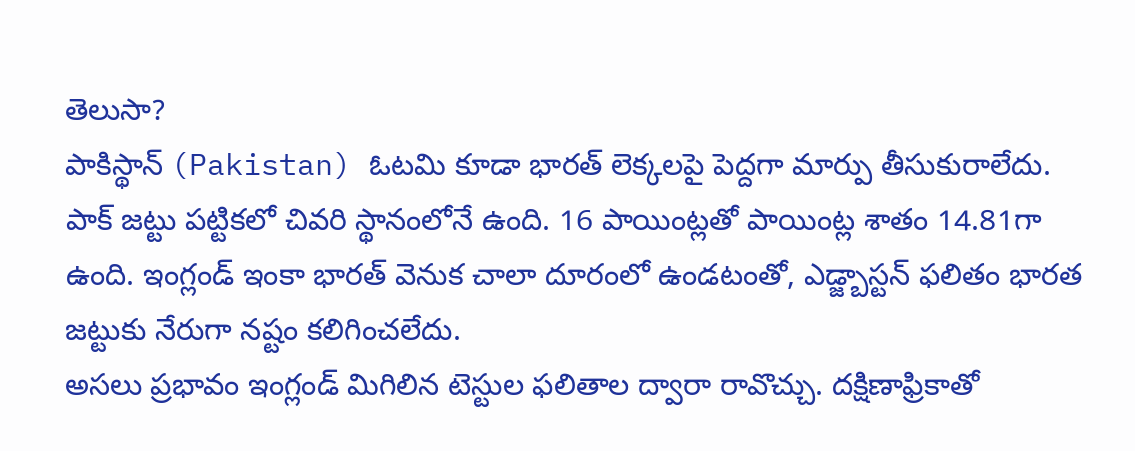తెలుసా?
పాకిస్థాన్ (Pakistan) ఓటమి కూడా భారత్ లెక్కలపై పెద్దగా మార్పు తీసుకురాలేదు. పాక్ జట్టు పట్టికలో చివరి స్థానంలోనే ఉంది. 16 పాయింట్లతో పాయింట్ల శాతం 14.81గా ఉంది. ఇంగ్లండ్ ఇంకా భారత్ వెనుక చాలా దూరంలో ఉండటంతో, ఎడ్జ్బాస్టన్ ఫలితం భారత జట్టుకు నేరుగా నష్టం కలిగించలేదు.
అసలు ప్రభావం ఇంగ్లండ్ మిగిలిన టెస్టుల ఫలితాల ద్వారా రావొచ్చు. దక్షిణాఫ్రికాతో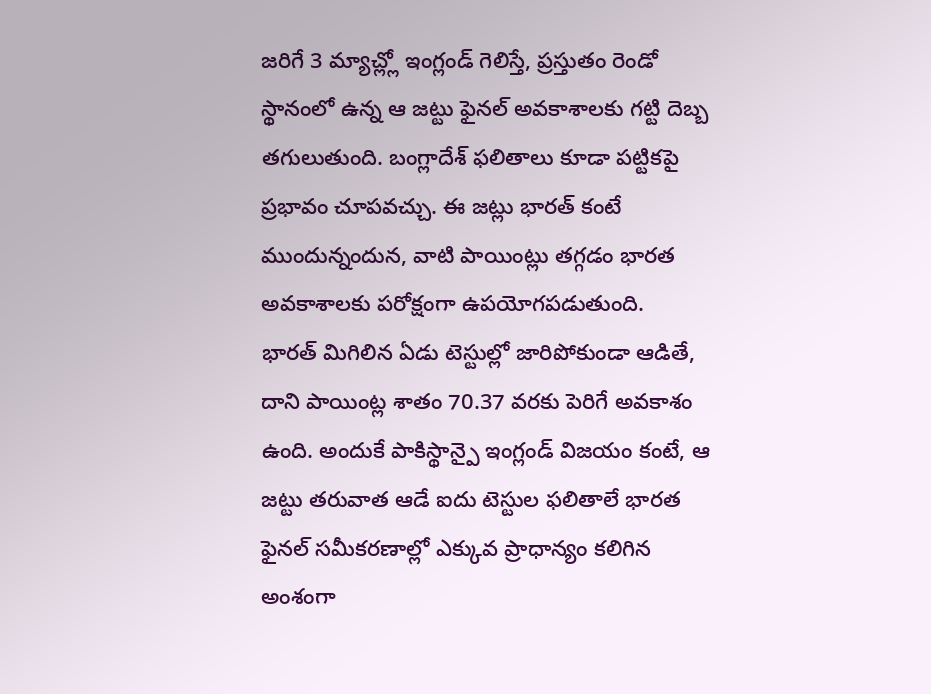జరిగే 3 మ్యాచ్ల్లో ఇంగ్లండ్ గెలిస్తే, ప్రస్తుతం రెండో స్థానంలో ఉన్న ఆ జట్టు ఫైనల్ అవకాశాలకు గట్టి దెబ్బ తగులుతుంది. బంగ్లాదేశ్ ఫలితాలు కూడా పట్టికపై ప్రభావం చూపవచ్చు. ఈ జట్లు భారత్ కంటే ముందున్నందున, వాటి పాయింట్లు తగ్గడం భారత అవకాశాలకు పరోక్షంగా ఉపయోగపడుతుంది.
భారత్ మిగిలిన ఏడు టెస్టుల్లో జారిపోకుండా ఆడితే, దాని పాయింట్ల శాతం 70.37 వరకు పెరిగే అవకాశం ఉంది. అందుకే పాకిస్థాన్పై ఇంగ్లండ్ విజయం కంటే, ఆ జట్టు తరువాత ఆడే ఐదు టెస్టుల ఫలితాలే భారత ఫైనల్ సమీకరణాల్లో ఎక్కువ ప్రాధాన్యం కలిగిన అంశంగా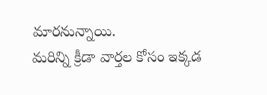మారనున్నాయి.
మరిన్ని క్రీడా వార్తల కోసం ఇక్కడ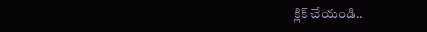క్లిక్ చేయండి..